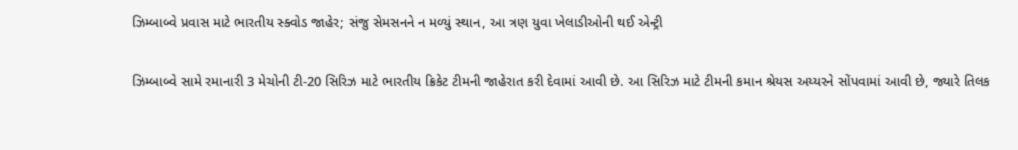ઝિમ્બાબ્વે પ્રવાસ માટે ભારતીય સ્ક્વોડ જાહેર; સંજુ સેમસનને ન મળ્યું સ્થાન, આ ત્રણ યુવા ખેલાડીઓની થઈ એન્ટ્રી

ઝિમ્બાબ્વે સામે રમાનારી 3 મેચોની ટી-20 સિરિઝ માટે ભારતીય ક્રિકેટ ટીમની જાહેરાત કરી દેવામાં આવી છે. આ સિરિઝ માટે ટીમની કમાન શ્રેયસ અય્યરને સોંપવામાં આવી છે, જ્યારે તિલક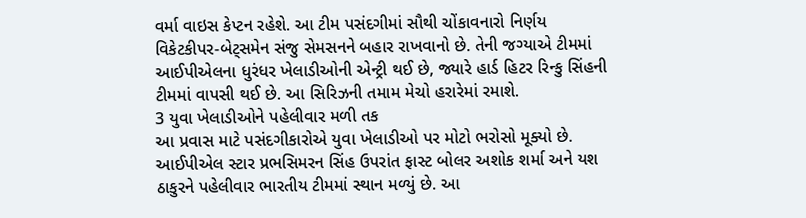વર્મા વાઇસ કેપ્ટન રહેશે. આ ટીમ પસંદગીમાં સૌથી ચોંકાવનારો નિર્ણય વિકેટકીપર-બેટ્સમેન સંજુ સેમસનને બહાર રાખવાનો છે. તેની જગ્યાએ ટીમમાં આઈપીએલના ધુરંધર ખેલાડીઓની એન્ટ્રી થઈ છે, જ્યારે હાર્ડ હિટર રિન્કુ સિંહની ટીમમાં વાપસી થઈ છે. આ સિરિઝની તમામ મેચો હરારેમાં રમાશે.
3 યુવા ખેલાડીઓને પહેલીવાર મળી તક
આ પ્રવાસ માટે પસંદગીકારોએ યુવા ખેલાડીઓ પર મોટો ભરોસો મૂક્યો છે. આઈપીએલ સ્ટાર પ્રભસિમરન સિંહ ઉપરાંત ફાસ્ટ બોલર અશોક શર્મા અને યશ ઠાકુરને પહેલીવાર ભારતીય ટીમમાં સ્થાન મળ્યું છે. આ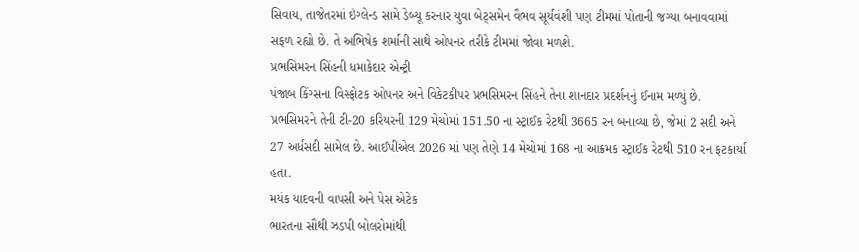સિવાય, તાજેતરમાં ઇંગ્લેન્ડ સામે ડેબ્યૂ કરનાર યુવા બેટ્સમેન વૈભવ સૂર્યવંશી પણ ટીમમાં પોતાની જગ્યા બનાવવામાં સફળ રહ્યો છે. તે અભિષેક શર્માની સાથે ઓપનર તરીકે ટીમમાં જોવા મળશે.
પ્રભસિમરન સિંહની ધમાકેદાર એન્ટ્રી
પંજાબ કિંગ્સના વિસ્ફોટક ઓપનર અને વિકેટકીપર પ્રભસિમરન સિંહને તેના શાનદાર પ્રદર્શનનું ઈનામ મળ્યું છે. પ્રભસિમરને તેની ટી-20 કરિયરની 129 મેચોમાં 151.50 ના સ્ટ્રાઈક રેટથી 3665 રન બનાવ્યા છે, જેમાં 2 સદી અને 27 અર્ધસદી સામેલ છે. આઈપીએલ 2026 માં પણ તેણે 14 મેચોમાં 168 ના આક્રમક સ્ટ્રાઈક રેટથી 510 રન ફટકાર્યા હતા.
મયંક યાદવની વાપસી અને પેસ એટેક
ભારતના સૌથી ઝડપી બોલરોમાંથી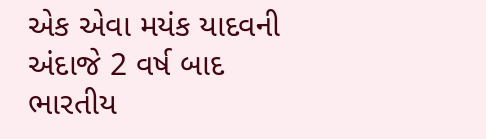એક એવા મયંક યાદવની અંદાજે 2 વર્ષ બાદ ભારતીય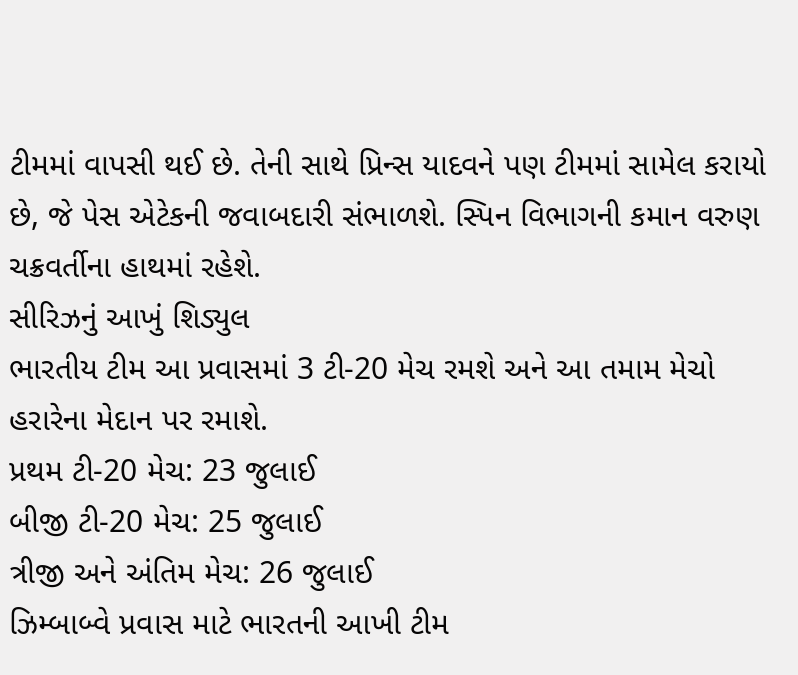ટીમમાં વાપસી થઈ છે. તેની સાથે પ્રિન્સ યાદવને પણ ટીમમાં સામેલ કરાયો છે, જે પેસ એટેકની જવાબદારી સંભાળશે. સ્પિન વિભાગની કમાન વરુણ ચક્રવર્તીના હાથમાં રહેશે.
સીરિઝનું આખું શિડ્યુલ
ભારતીય ટીમ આ પ્રવાસમાં 3 ટી-20 મેચ રમશે અને આ તમામ મેચો હરારેના મેદાન પર રમાશે.
પ્રથમ ટી-20 મેચ: 23 જુલાઈ
બીજી ટી-20 મેચ: 25 જુલાઈ
ત્રીજી અને અંતિમ મેચ: 26 જુલાઈ
ઝિમ્બાબ્વે પ્રવાસ માટે ભારતની આખી ટીમ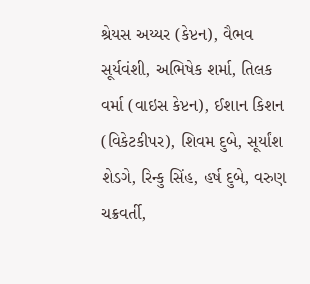શ્રેયસ અય્યર (કેપ્ટન), વૈભવ સૂર્યવંશી, અભિષેક શર્મા, તિલક વર્મા (વાઇસ કેપ્ટન), ઈશાન કિશન (વિકેટકીપર), શિવમ દુબે, સૂર્યાંશ શેડગે, રિન્કુ સિંહ, હર્ષ દુબે, વરુણ ચક્રવર્તી,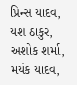પ્રિન્સ યાદવ, યશ ઠાકુર, અશોક શર્મા, મયંક યાદવ,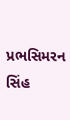પ્રભસિમરન સિંહ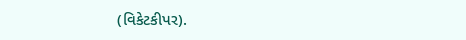(વિકેટકીપર).